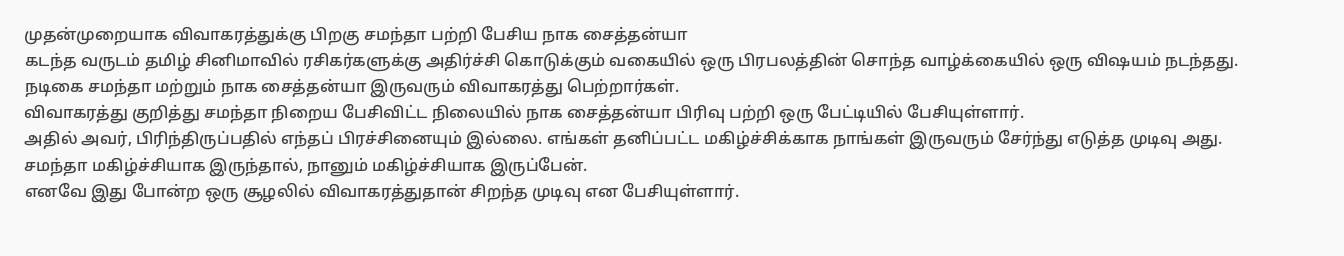முதன்முறையாக விவாகரத்துக்கு பிறகு சமந்தா பற்றி பேசிய நாக சைத்தன்யா
கடந்த வருடம் தமிழ் சினிமாவில் ரசிகர்களுக்கு அதிர்ச்சி கொடுக்கும் வகையில் ஒரு பிரபலத்தின் சொந்த வாழ்க்கையில் ஒரு விஷயம் நடந்தது. நடிகை சமந்தா மற்றும் நாக சைத்தன்யா இருவரும் விவாகரத்து பெற்றார்கள்.
விவாகரத்து குறித்து சமந்தா நிறைய பேசிவிட்ட நிலையில் நாக சைத்தன்யா பிரிவு பற்றி ஒரு பேட்டியில் பேசியுள்ளார்.
அதில் அவர், பிரிந்திருப்பதில் எந்தப் பிரச்சினையும் இல்லை. எங்கள் தனிப்பட்ட மகிழ்ச்சிக்காக நாங்கள் இருவரும் சேர்ந்து எடுத்த முடிவு அது. சமந்தா மகிழ்ச்சியாக இருந்தால், நானும் மகிழ்ச்சியாக இருப்பேன்.
எனவே இது போன்ற ஒரு சூழலில் விவாகரத்துதான் சிறந்த முடிவு என பேசியுள்ளார்.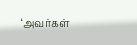‘அவர்கள்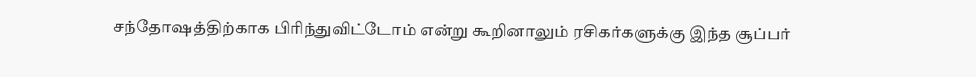சந்தோஷத்திற்காக பிரிந்துவிட்டோம் என்று கூறினாலும் ரசிகர்களுக்கு இந்த சூப்பர்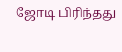ஜோடி பிரிந்தது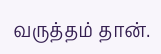வருத்தம் தான்.